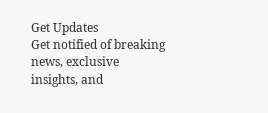Get Updates
Get notified of breaking news, exclusive insights, and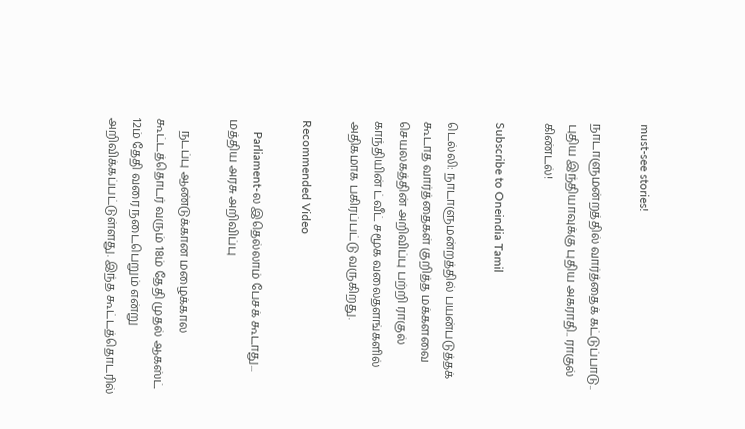must-see stories!

நாடாளுமன்றத்தில் வார்த்தைக் கட்டுப்பாடு.. புதிய இந்தியாவுக்கு புதிய அகராதி.. ராகுல் கிண்டல்!

Subscribe to Oneindia Tamil

டெல்லி: நாடாளுமன்றத்தில் பயன்படுத்தக் கூடாத வார்த்தைகள் குறித்த மக்களவை செயலகத்தின் அறிவிப்பு பற்றி ராகுல் காந்தியின் ட்வீட் சமூக வலைதளங்களில் அதிகமாக பகிரப்பட்டு வருகிறது.

Recommended Video

    Parliament-ல இதெல்லாம் பேசக் கூடாது... மத்திய அரசு அறிவிப்பு

    நடப்பு ஆண்டுக்கான மழைக்கால கூட்டத்தொடர் வரும் 18ம் தேதி முதல் ஆகஸ்ட் 12ம் தேதி வரை நடைபெறும் என்று அறிவிக்கப்பட்டுள்ளது. இந்த கூட்டத்தொடரில்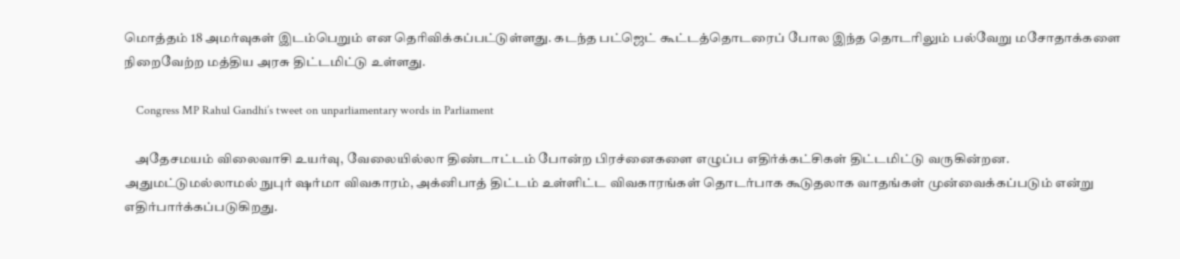மொத்தம் 18 அமர்வுகள் இடம்பெறும் என தெரிவிக்கப்பட்டுள்ளது. கடந்த பட்ஜெட் கூட்டத்தொடரைப் போல இந்த தொடரிலும் பல்வேறு மசோதாக்களை நிறைவேற்ற மத்திய அரசு திட்டமிட்டு உள்ளது.

    Congress MP Rahul Gandhi’s tweet on unparliamentary words in Parliament

    அதேசமயம் விலைவாசி உயர்வு, வேலையில்லா திண்டாட்டம் போன்ற பிரச்னைகளை எழுப்ப எதிர்க்கட்சிகள் திட்டமிட்டு வருகின்றன. அதுமட்டுமல்லாமல் நுபுர் ஷர்மா விவகாரம், அக்னிபாத் திட்டம் உள்ளிட்ட விவகாரங்கள் தொடர்பாக கூடுதலாக வாதங்கள் முன்வைக்கப்படும் என்று எதிர்பார்க்கப்படுகிறது.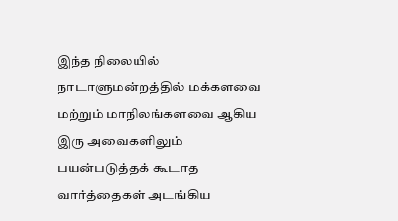இந்த நிலையில் நாடாளுமன்றத்தில் மக்களவை மற்றும் மாநிலங்களவை ஆகிய இரு அவைகளிலும் பயன்படுத்தக் கூடாத வார்த்தைகள் அடங்கிய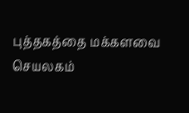புத்தகத்தை மக்களவை செயலகம்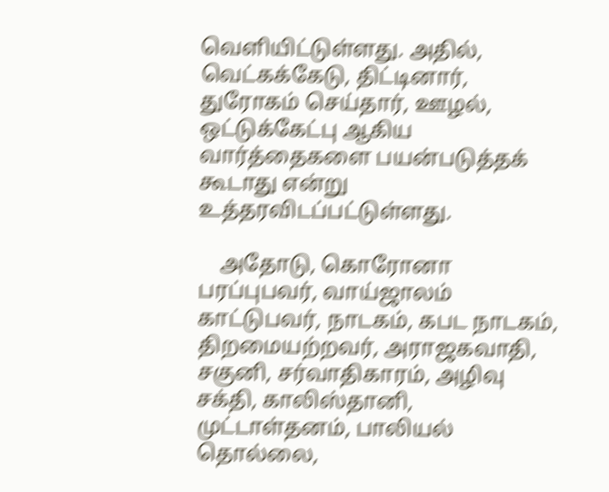வெளியிட்டுள்ளது. அதில், வெட்கக்கேடு, திட்டினார், துரோகம் செய்தார், ஊழல், ஒட்டுக்கேட்பு ஆகிய வார்த்தைகளை பயன்படுத்தக் கூடாது என்று உத்தரவிடப்பட்டுள்ளது.

    அதோடு, கொரோனா பரப்புபவர், வாய்ஜாலம் காட்டுபவர், நாடகம், கபட நாடகம், திறமையற்றவர், அராஜகவாதி, சகுனி, சர்வாதிகாரம், அழிவு சக்தி, காலிஸ்தானி, முட்டாள்தனம், பாலியல் தொல்லை,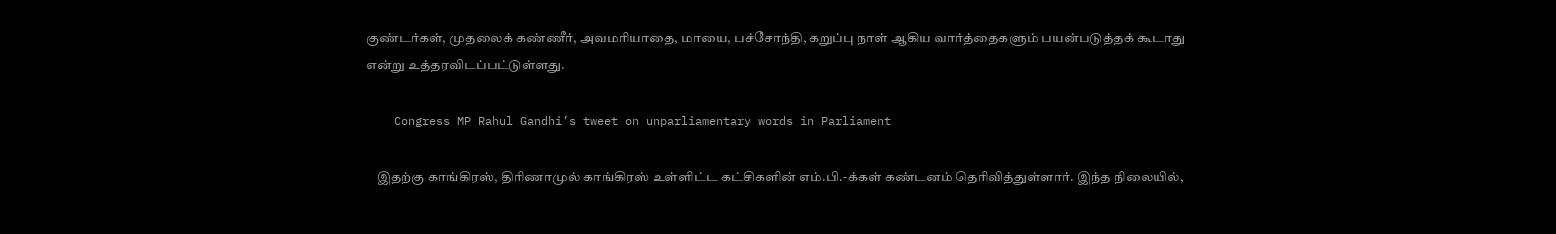குண்டர்கள், முதலைக் கண்ணீர், அவமரியாதை, மாயை, பச்சோந்தி, கறுப்பு நாள் ஆகிய வார்த்தைகளும் பயன்படுத்தக் கூடாது என்று உத்தரவிடப்பட்டுள்ளது.

    Congress MP Rahul Gandhi’s tweet on unparliamentary words in Parliament

    இதற்கு காங்கிரஸ், திரிணாமுல் காங்கிரஸ் உள்ளிட்ட கட்சிகளின் எம்.பி.-க்கள் கண்டனம் தெரிவித்துள்ளார். இந்த நிலையில்,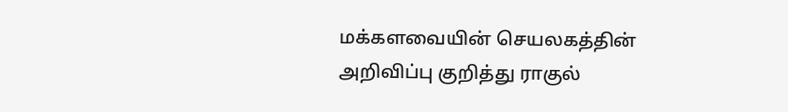மக்களவையின் செயலகத்தின் அறிவிப்பு குறித்து ராகுல்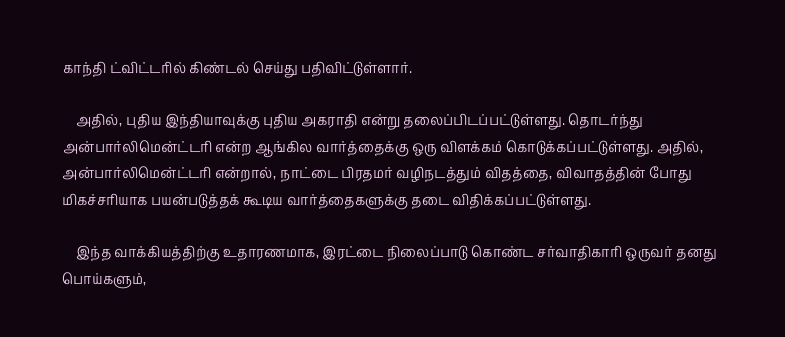காந்தி ட்விட்டரில் கிண்டல் செய்து பதிவிட்டுள்ளார்.

    அதில், புதிய இந்தியாவுக்கு புதிய அகராதி என்று தலைப்பிடப்பட்டுள்ளது. தொடர்ந்து அன்பார்லிமென்ட்டரி என்ற ஆங்கில வார்த்தைக்கு ஒரு விளக்கம் கொடுக்கப்பட்டுள்ளது. அதில், அன்பார்லிமென்ட்டரி என்றால், நாட்டை பிரதமர் வழிநடத்தும் விதத்தை, விவாதத்தின் போது மிகச்சரியாக பயன்படுத்தக் கூடிய வார்த்தைகளுக்கு தடை விதிக்கப்பட்டுள்ளது.

    இந்த வாக்கியத்திற்கு உதாரணமாக, இரட்டை நிலைப்பாடு கொண்ட சர்வாதிகாரி ஒருவர் தனது பொய்களும்,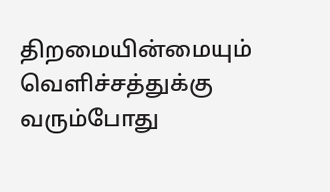திறமையின்மையும் வெளிச்சத்துக்கு வரும்போது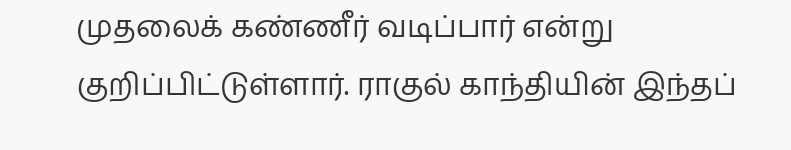முதலைக் கண்ணீர் வடிப்பார் என்று குறிப்பிட்டுள்ளார். ராகுல் காந்தியின் இந்தப்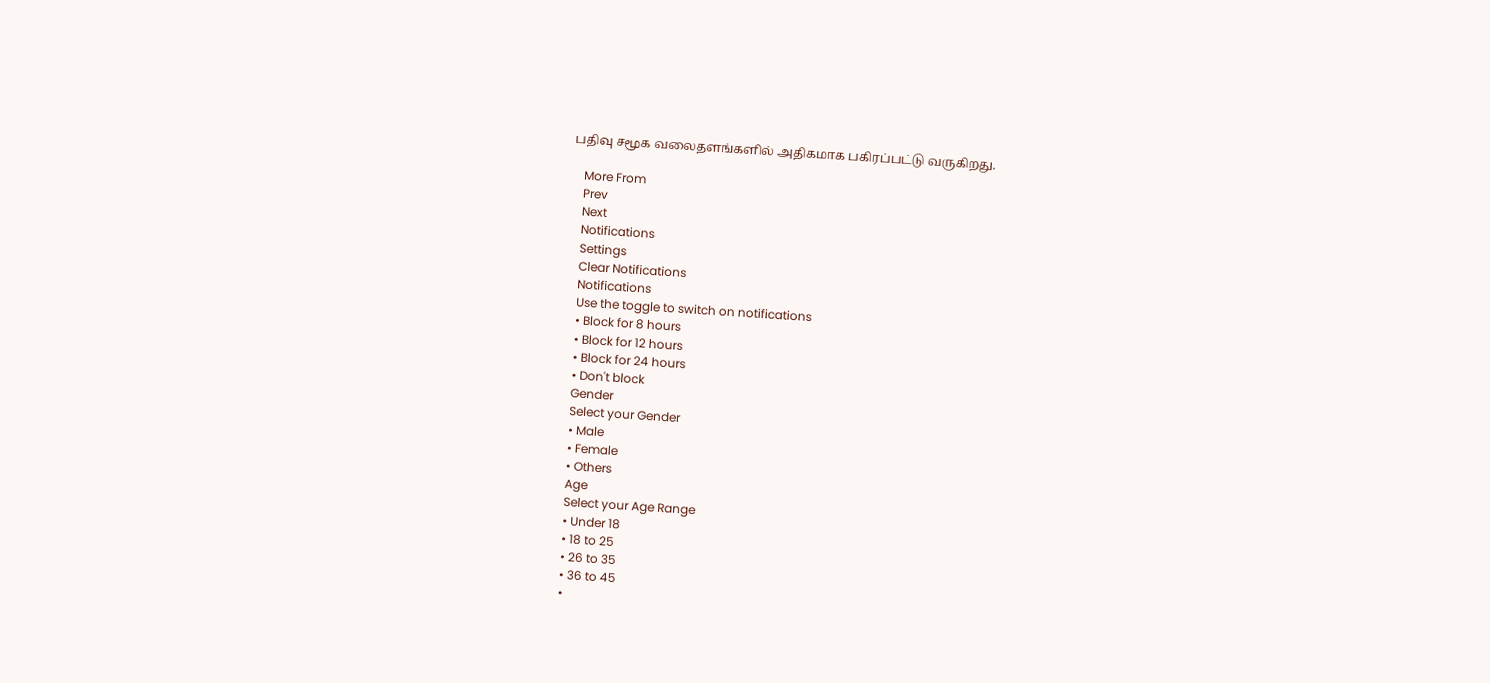பதிவு சமூக வலைதளங்களில் அதிகமாக பகிரப்பட்டு வருகிறது.

    More From
    Prev
    Next
    Notifications
    Settings
    Clear Notifications
    Notifications
    Use the toggle to switch on notifications
    • Block for 8 hours
    • Block for 12 hours
    • Block for 24 hours
    • Don't block
    Gender
    Select your Gender
    • Male
    • Female
    • Others
    Age
    Select your Age Range
    • Under 18
    • 18 to 25
    • 26 to 35
    • 36 to 45
    •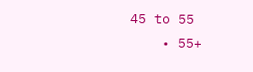45 to 55
    • 55+